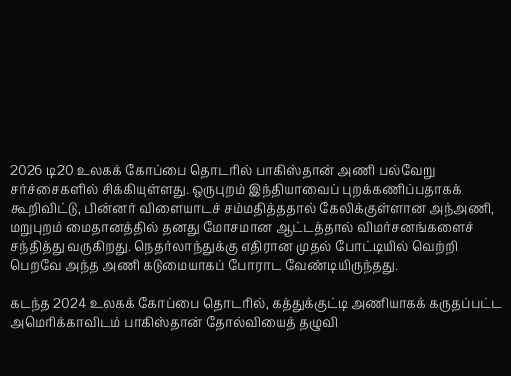2026 டி20 உலகக் கோப்பை தொடரில் பாகிஸ்தான் அணி பல்வேறு சர்ச்சைகளில் சிக்கியுள்ளது. ஒருபுறம் இந்தியாவைப் புறக்கணிப்பதாகக் கூறிவிட்டு, பின்னர் விளையாடச் சம்மதித்ததால் கேலிக்குள்ளான அந்அணி, மறுபுறம் மைதானத்தில் தனது மோசமான ஆட்டத்தால் விமர்சனங்களைச் சந்தித்து வருகிறது. நெதர்லாந்துக்கு எதிரான முதல் போட்டியில் வெற்றி பெறவே அந்த அணி கடுமையாகப் போராட வேண்டியிருந்தது.

கடந்த 2024 உலகக் கோப்பை தொடரில், கத்துக்குட்டி அணியாகக் கருதப்பட்ட அமெரிக்காவிடம் பாகிஸ்தான் தோல்வியைத் தழுவி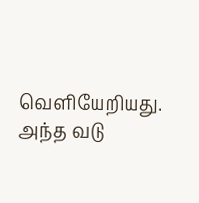வெளியேறியது. அந்த வடு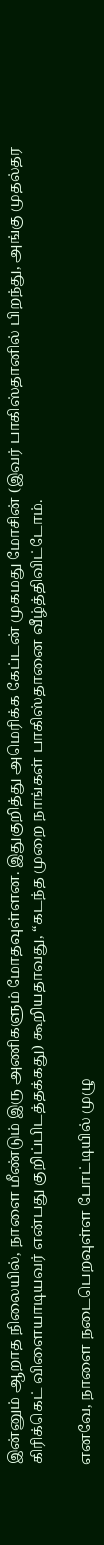இன்னும் ஆறாத நிலையில், நாளை மீண்டும் இரு அணிகளும் மோதவுள்ளன. இதுகுறித்து அமெரிக்க கேப்டன் முகமது மோசின் (இவர் பாகிஸ்தானில் பிறந்து, அங்கு முதல்தர கிரிக்கெட் விளையாடியவர் என்பது குறிப்பிடத்தக்கது) கூறியதாவது, “கடந்த முறை நாங்கள் பாகிஸ்தானை வீழ்த்திவிட்டோம்.

எனவே, நாளை நடைபெறவுள்ள போட்டியில் முழு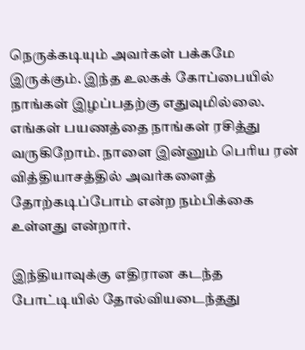நெருக்கடியும் அவர்கள் பக்கமே இருக்கும். இந்த உலகக் கோப்பையில் நாங்கள் இழப்பதற்கு எதுவுமில்லை. எங்கள் பயணத்தை நாங்கள் ரசித்து வருகிறோம். நாளை இன்னும் பெரிய ரன் வித்தியாசத்தில் அவர்களைத் தோற்கடிப்போம் என்ற நம்பிக்கை உள்ளது என்றார்.

இந்தியாவுக்கு எதிரான கடந்த போட்டியில் தோல்வியடைந்தது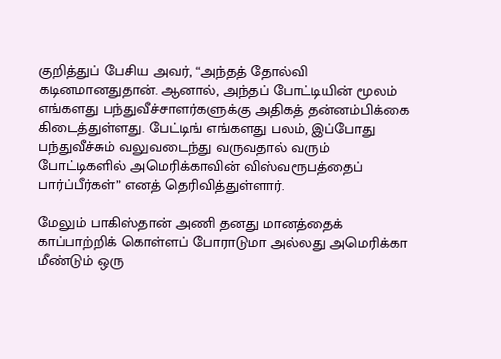குறித்துப் பேசிய அவர், “அந்தத் தோல்வி கடினமானதுதான். ஆனால், அந்தப் போட்டியின் மூலம் எங்களது பந்துவீச்சாளர்களுக்கு அதிகத் தன்னம்பிக்கை கிடைத்துள்ளது. பேட்டிங் எங்களது பலம், இப்போது பந்துவீச்சும் வலுவடைந்து வருவதால் வரும் போட்டிகளில் அமெரிக்காவின் விஸ்வரூபத்தைப் பார்ப்பீர்கள்” எனத் தெரிவித்துள்ளார்.

மேலும் பாகிஸ்தான் அணி தனது மானத்தைக் காப்பாற்றிக் கொள்ளப் போராடுமா அல்லது அமெரிக்கா மீண்டும் ஒரு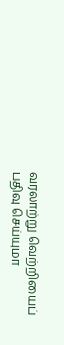வரலாற்று வெற்றியைப் பதிவு செய்யுமா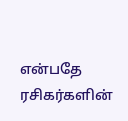என்பதே ரசிகர்களின்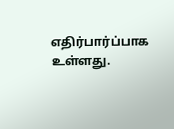எதிர்பார்ப்பாக உள்ளது.